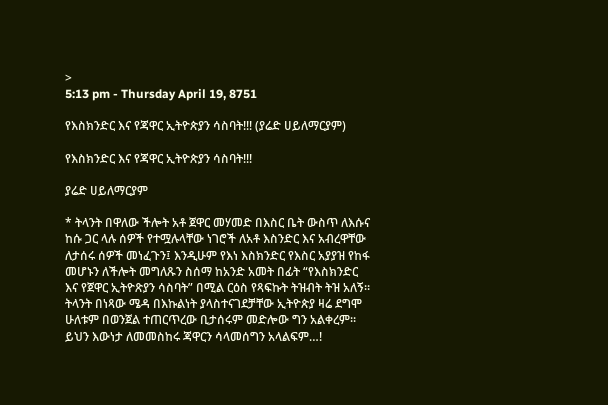>
5:13 pm - Thursday April 19, 8751

የእስክንድር እና የጃዋር ኢትዮጵያን ሳስባት!!! (ያሬድ ሀይለማርያም)

የእስክንድር እና የጃዋር ኢትዮጵያን ሳስባት!!!

ያሬድ ሀይለማርያም

* ትላንት በዋለው ችሎት አቶ ጀዋር መሃመድ በእስር ቤት ውስጥ ለእሱና ከሱ ጋር ላሉ ሰዎች የተሟሉላቸው ነገሮች ለአቶ እስንድር እና አብረዋቸው ለታሰሩ ሰዎች መነፈጉን፤ እንዲሁም የእነ እስክንድር የእስር አያያዝ የከፋ መሆኑን ለችሎት መግለጹን ስሰማ ከአንድ አመት በፊት “የእስክንድር እና የጀዋር ኢትዮጽያን ሳስባት” በሚል ርዕስ የጻፍኩት ትዝብት ትዝ አለኝ። ትላንት በነጻው ሜዳ በእኩልነት ያላስተናገደቻቸው ኢትዮጵያ ዛሬ ደግሞ ሁለቱም በወንጀል ተጠርጥረው ቢታሰሩም መድሎው ግን አልቀረም። ይህን እውነታ ለመመስከሩ ጃዋርን ሳላመሰግን አላልፍም…!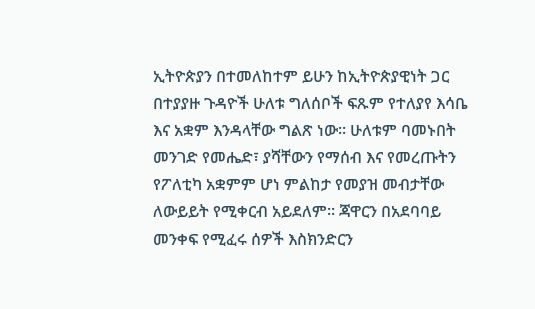ኢትዮጵያን በተመለከተም ይሁን ከኢትዮጵያዊነት ጋር በተያያዙ ጉዳዮች ሁለቱ ግለሰቦች ፍጹም የተለያየ እሳቤ እና አቋም እንዳላቸው ግልጽ ነው። ሁለቱም ባመኑበት መንገድ የመሔድ፣ ያሻቸውን የማሰብ እና የመረጡትን የፖለቲካ አቋምም ሆነ ምልከታ የመያዝ መብታቸው ለውይይት የሚቀርብ አይደለም። ጃዋርን በአደባባይ መንቀፍ የሚፈሩ ሰዎች እስክንድርን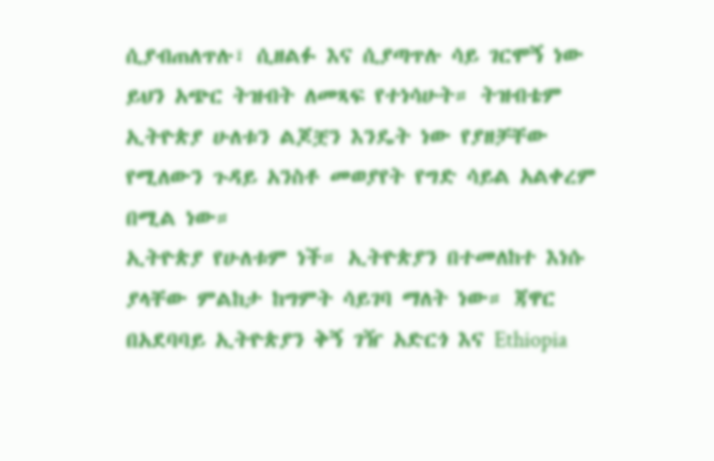ሲያብጠለጥሉ፣ ሲዘልፉ እና ሲያጣጥሉ ሳይ ገርሞኝ ነው ይህን አጭር ትዝብት ለመጻፍ የተነሳሁት። ትዝብቴም ኢትዮጵያ ሁለቱን ልጆቿን እንዴት ነው የያዘቻቸው የሚለውን ጉዳይ አንስቶ መወያየት የግድ ሳይል አልቀረም በሚል ነው።
ኢትዮጵያ የሁለቱም ነች። ኢትዮጵያን በተመለከተ እነሱ ያላቸው ምልከታ ከግምት ሳይገባ ማለት ነው። ጃዋር በአደባባይ ኢትዮጵያን ቅኝ ገዥ አድርጎ እና Ethiopia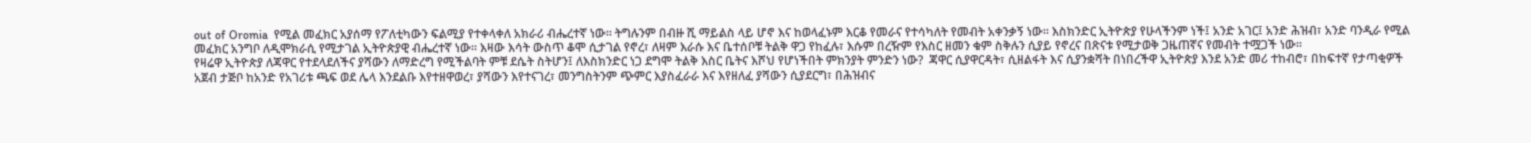out of Oromia  የሚል መፈክር አያሰማ የፖለቲካውን ፍልሚያ የተቀላቀለ አክራሪ ብሔረተኛ ነው። ትግሉንም በብዙ ሺ ማይልስ ላይ ሆኖ እና ከወላፈኑም እርቆ የመራና የተሳካለት የመብት አቀንቃኝ ነው። እስክንድር ኢትዮጵያ የሁላችንም ነች፤ አንድ አገር፤ አንድ ሕዝብ፣ አንድ ባንዲራ የሚል መፈክር አንግቦ ለዲሞክራሲ የሚታገል ኢትዮጵያዊ ብሔረተኛ ነው። እዛው እሳት ውስጥ ቆሞ ሲታገል የኖረ፣ ለዛም እራሱ እና ቤተሰቦቹ ትልቅ ዋጋ የከፈሉ፣ እሱም በረዥም የእስር ዘመን ቁም ስቅሉን ሲያይ የኖረና በጽናቱ የሚታወቅ ጋዜጠኛና የመብት ተሟጋች ነው።
የዛሬዋ ኢትዮጵያ ለጃዋር የተደላደለችና ያሻውን ለማድረግ የሚችልባት ምቹ ደሴት ስትሆን፤ ለእስክንድር ነጋ ደግሞ ትልቅ እስር ቤትና እሾህ የሆነችበት ምክንያት ምንድን ነው?  ጃዋር ሲያዋርዳት፣ ሲዘልፋት እና ሲያንቋሻት በነበረችዋ ኢትዮጵያ እንደ አንድ መሪ ተከብሮ፣ በከፍተኛ የታጣቂዎች አጀብ ታጅቦ ከአንድ የአገሪቱ ጫፍ ወደ ሌላ እንደልቡ እየተዘዋወረ፣ ያሻውን እየተናገረ፣ መንግስትንም ጭምር እያስፈራራ እና እየዘለፈ ያሻውን ሲያደርግ፣ በሕዝብና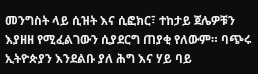መንግስት ላይ ሲዝት እና ሲፎክር፣ ተከታይ ጀሌዎቹን እያዘዘ የሚፈልገውን ሲያደርግ ጠያቂ የለውም። ባጭሩ ኢትዮጵያን እንደልቡ ያለ ሕግ እና ሃይ ባይ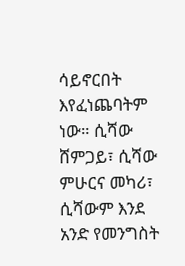ሳይኖርበት እየፈነጨባትም ነው። ሲሻው ሸምጋይ፣ ሲሻው ምሁርና መካሪ፣ ሲሻውም እንደ አንድ የመንግስት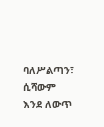ባለሥልጣን፣ ሲሻውም እንደ ለውጥ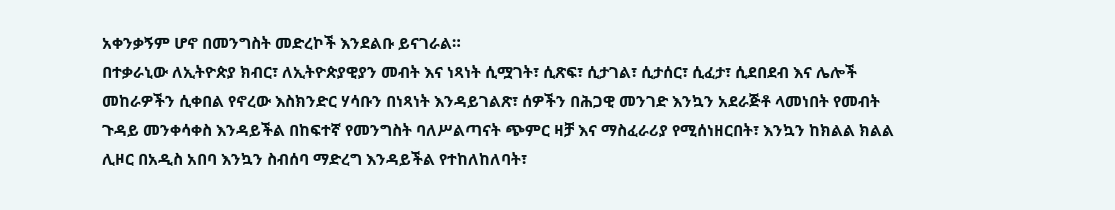አቀንቃኝም ሆኖ በመንግስት መድረኮች እንደልቡ ይናገራል።
በተቃራኒው ለኢትዮጵያ ክብር፣ ለኢትዮጵያዊያን መብት እና ነጻነት ሲሟገት፣ ሲጽፍ፣ ሲታገል፣ ሲታሰር፣ ሲፈታ፣ ሲደበደብ እና ሌሎች መከራዎችን ሲቀበል የኖረው እስክንድር ሃሳቡን በነጻነት እንዳይገልጽ፣ ሰዎችን በሕጋዊ መንገድ እንኳን አደራጅቶ ላመነበት የመብት ጉዳይ መንቀሳቀስ እንዳይችል በከፍተኛ የመንግስት ባለሥልጣናት ጭምር ዛቻ እና ማስፈራሪያ የሚሰነዘርበት፣ እንኳን ከክልል ክልል ሊዞር በአዲስ አበባ እንኳን ስብሰባ ማድረግ እንዳይችል የተከለከለባት፣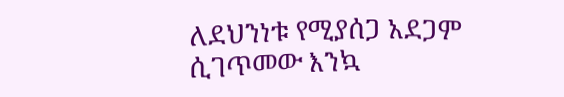ለደህንነቱ የሚያሰጋ አደጋም ሲገጥመው እንኳ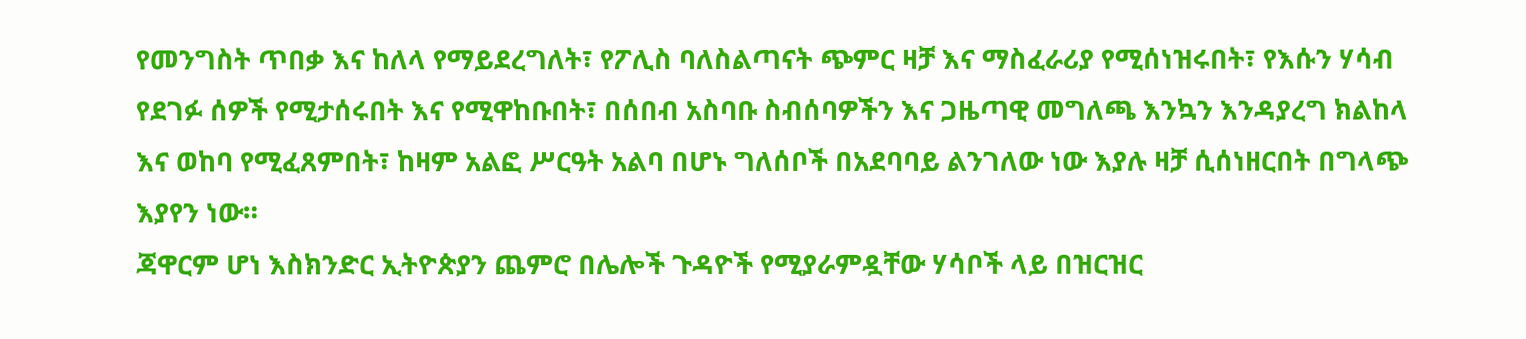የመንግስት ጥበቃ እና ከለላ የማይደረግለት፣ የፖሊስ ባለስልጣናት ጭምር ዛቻ እና ማስፈራሪያ የሚሰነዝሩበት፣ የእሱን ሃሳብ የደገፉ ሰዎች የሚታሰሩበት እና የሚዋከቡበት፣ በሰበብ አስባቡ ስብሰባዎችን እና ጋዜጣዊ መግለጫ እንኳን እንዳያረግ ክልከላ እና ወከባ የሚፈጸምበት፣ ከዛም አልፎ ሥርዓት አልባ በሆኑ ግለሰቦች በአደባባይ ልንገለው ነው እያሉ ዛቻ ሲሰነዘርበት በግላጭ እያየን ነው።
ጃዋርም ሆነ እስክንድር ኢትዮጵያን ጨምሮ በሌሎች ጉዳዮች የሚያራምዷቸው ሃሳቦች ላይ በዝርዝር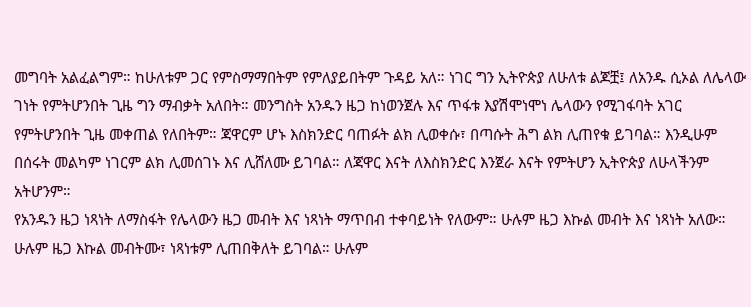መግባት አልፈልግም። ከሁለቱም ጋር የምስማማበትም የምለያይበትም ጉዳይ አለ። ነገር ግን ኢትዮጵያ ለሁለቱ ልጆቿ፤ ለአንዱ ሲኦል ለሌላው ገነት የምትሆንበት ጊዜ ግን ማብቃት አለበት። መንግስት አንዱን ዜጋ ከነወንጀሉ እና ጥፋቱ እያሽሞነሞነ ሌላውን የሚገፋባት አገር የምትሆንበት ጊዜ መቀጠል የለበትም። ጃዋርም ሆኑ እስክንድር ባጠፉት ልክ ሊወቀሱ፣ በጣሱት ሕግ ልክ ሊጠየቁ ይገባል። እንዲሁም በሰሩት መልካም ነገርም ልክ ሊመሰገኑ እና ሊሸለሙ ይገባል። ለጃዋር እናት ለእስክንድር እንጀራ እናት የምትሆን ኢትዮጵያ ለሁላችንም አትሆንም።
የአንዱን ዜጋ ነጻነት ለማስፋት የሌላውን ዜጋ መብት እና ነጻነት ማጥበብ ተቀባይነት የለውም። ሁሉም ዜጋ እኩል መብት እና ነጻነት አለው። ሁሉም ዜጋ እኩል መብትሙ፣ ነጻነቱም ሊጠበቅለት ይገባል። ሁሉም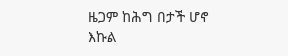ዜጋም ከሕግ በታች ሆኖ እኩል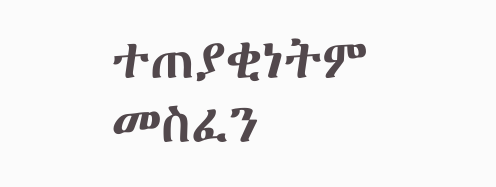ተጠያቂነትም መስፈን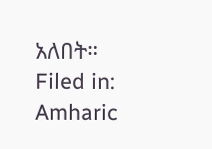አለበት።
Filed in: Amharic